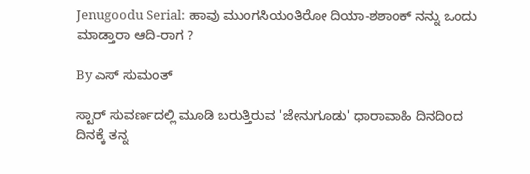Jenugoodu Serial: ಹಾವು ಮುಂಗಸಿಯಂತಿರೋ ದಿಯಾ-ಶಶಾಂಕ್ ನನ್ನು ಒಂದು ಮಾಡ್ತಾರಾ ಆದಿ-ರಾಗ ?

By ಎಸ್ ಸುಮಂತ್

ಸ್ಟಾರ್ ಸುವರ್ಣದಲ್ಲಿ ಮೂಡಿ ಬರುತ್ತಿರುವ 'ಜೇನುಗೂಡು' ಧಾರಾವಾಹಿ ದಿನದಿಂದ ದಿನಕ್ಕೆ ತನ್ನ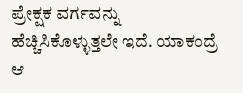ಪ್ರೇಕ್ಷಕ ವರ್ಗವನ್ನು ಹೆಚ್ಚಿಸಿಕೊಳ್ಳುತ್ತಲೇ ಇದೆ. ಯಾಕಂದ್ರೆ ಆ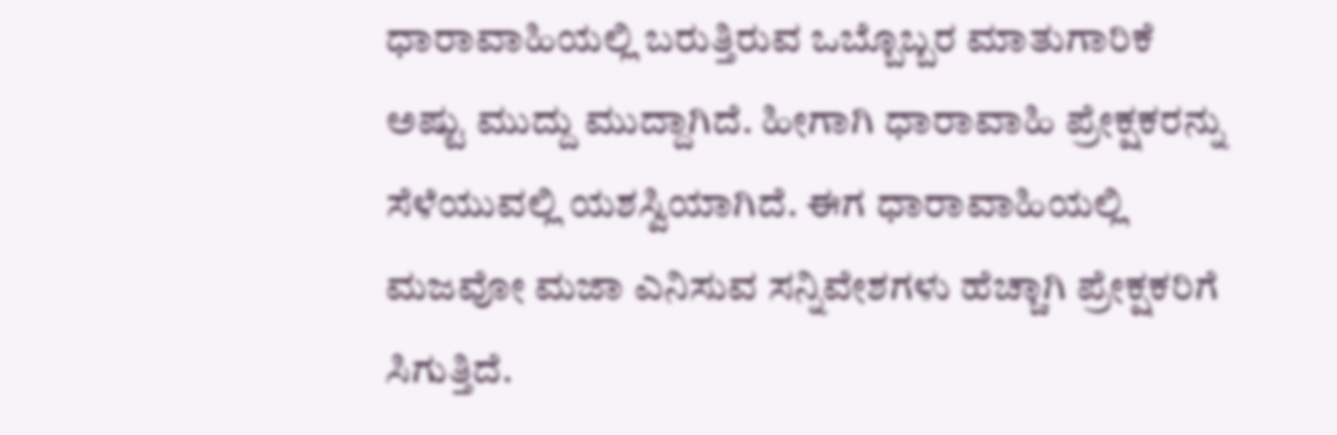ಧಾರಾವಾಹಿಯಲ್ಲಿ ಬರುತ್ತಿರುವ ಒಬ್ಬೊಬ್ಬರ ಮಾತುಗಾರಿಕೆ ಅಷ್ಟು ಮುದ್ದು ಮುದ್ದಾಗಿದೆ. ಹೀಗಾಗಿ ಧಾರಾವಾಹಿ ಪ್ರೇಕ್ಷಕರನ್ನು ಸೆಳೆಯುವಲ್ಲಿ ಯಶಸ್ವಿಯಾಗಿದೆ. ಈಗ ಧಾರಾವಾಹಿಯಲ್ಲಿ ಮಜವೋ ಮಜಾ ಎನಿಸುವ ಸನ್ನಿವೇಶಗಳು ಹೆಚ್ಚಾಗಿ ಪ್ರೇಕ್ಷಕರಿಗೆ ಸಿಗುತ್ತಿದೆ.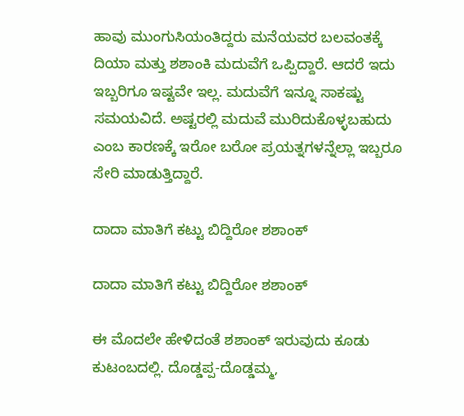ಹಾವು ಮುಂಗುಸಿಯಂತಿದ್ದರು ಮನೆಯವರ ಬಲವಂತಕ್ಕೆ ದಿಯಾ ಮತ್ತು ಶಶಾಂಕಿ ಮದುವೆಗೆ ಒಪ್ಪಿದ್ದಾರೆ. ಆದರೆ ಇದು ಇಬ್ಬರಿಗೂ ಇಷ್ಟವೇ ಇಲ್ಲ. ಮದುವೆಗೆ ಇನ್ನೂ ಸಾಕಷ್ಟು ಸಮಯವಿದೆ. ಅಷ್ಟರಲ್ಲಿ ಮದುವೆ ಮುರಿದುಕೊಳ್ಳಬಹುದು ಎಂಬ ಕಾರಣಕ್ಕೆ ಇರೋ ಬರೋ ಪ್ರಯತ್ನಗಳನ್ನೆಲ್ಲಾ ಇಬ್ಬರೂ ಸೇರಿ ಮಾಡುತ್ತಿದ್ದಾರೆ.

ದಾದಾ ಮಾತಿಗೆ ಕಟ್ಟು ಬಿದ್ದಿರೋ ಶಶಾಂಕ್

ದಾದಾ ಮಾತಿಗೆ ಕಟ್ಟು ಬಿದ್ದಿರೋ ಶಶಾಂಕ್

ಈ ಮೊದಲೇ ಹೇಳಿದಂತೆ ಶಶಾಂಕ್ ಇರುವುದು ಕೂಡು ಕುಟಂಬದಲ್ಲಿ. ದೊಡ್ಡಪ್ಪ-ದೊಡ್ಡಮ್ಮ,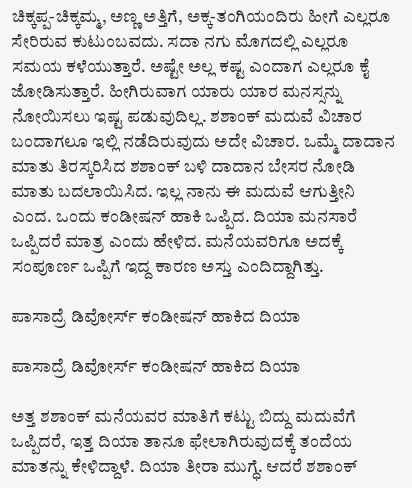ಚಿಕ್ಕಪ್ಪ-ಚಿಕ್ಕಮ್ಮ, ಅಣ್ಣ ಅತ್ತಿಗೆ, ಅಕ್ಕ-ತಂಗಿಯಂದಿರು ಹೀಗೆ ಎಲ್ಲರೂ ಸೇರಿರುವ ಕುಟುಂಬವದು. ಸದಾ ನಗು ಮೊಗದಲ್ಲಿ ಎಲ್ಲರೂ ಸಮಯ ಕಳೆಯುತ್ತಾರೆ. ಅಷ್ಟೇ ಅಲ್ಲ ಕಷ್ಟ ಎಂದಾಗ ಎಲ್ಲರೂ ಕೈ ಜೋಡಿಸುತ್ತಾರೆ. ಹೀಗಿರುವಾಗ ಯಾರು ಯಾರ ಮನಸ್ಸನ್ನು ನೋಯಿಸಲು ಇಷ್ಟ ಪಡುವುದಿಲ್ಲ. ಶಶಾಂಕ್ ಮದುವೆ ವಿಚಾರ ಬಂದಾಗಲೂ ಇಲ್ಲಿ ನಡೆದಿರುವುದು ಅದೇ ವಿಚಾರ. ಒಮ್ಮೆ ದಾದಾನ ಮಾತು ತಿರಸ್ಕರಿಸಿದ ಶಶಾಂಕ್ ಬಳಿ ದಾದಾನ ಬೇಸರ ನೋಡಿ ಮಾತು ಬದಲಾಯಿಸಿದ. ಇಲ್ಲ ನಾನು ಈ ಮದುವೆ ಆಗುತ್ತೀನಿ ಎಂದ. ಒಂದು ಕಂಡೀಷನ್ ಹಾಕಿ ಒಪ್ಪಿದ. ದಿಯಾ ಮನಸಾರೆ ಒಪ್ಪಿದರೆ ಮಾತ್ರ ಎಂದು ಹೇಳಿದ. ಮನೆಯವರಿಗೂ ಅದಕ್ಕೆ ಸಂಪೂರ್ಣ ಒಪ್ಪಿಗೆ ಇದ್ದ ಕಾರಣ ಅಸ್ತು ಎಂದಿದ್ದಾಗಿತ್ತು.

ಪಾಸಾದ್ರೆ ಡಿವೋರ್ಸ್ ಕಂಡೀಷನ್ ಹಾಕಿದ ದಿಯಾ

ಪಾಸಾದ್ರೆ ಡಿವೋರ್ಸ್ ಕಂಡೀಷನ್ ಹಾಕಿದ ದಿಯಾ

ಅತ್ತ ಶಶಾಂಕ್ ಮನೆಯವರ ಮಾತಿಗೆ ಕಟ್ಟು ಬಿದ್ದು ಮದುವೆಗೆ ಒಪ್ಪಿದರೆ, ಇತ್ತ ದಿಯಾ ತಾನೂ ಫೇಲಾಗಿರುವುದಕ್ಕೆ ತಂದೆಯ ಮಾತನ್ನು ಕೇಳಿದ್ದಾಳೆ. ದಿಯಾ ತೀರಾ ಮುಗ್ಧೆ. ಆದರೆ ಶಶಾಂಕ್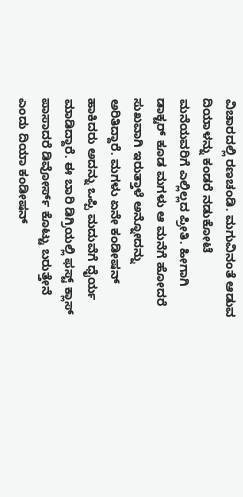ವಿಚಾರದಲ್ಲಿ ರಣಚಂಡಿ. ಮಗುವಿನಂತೆ ಆಡುವ ದಿಯಾಳನ್ನು ಕಂಡರೆ ನಡುಕೋಟೆ ಮನೆಯವರಿಗೆ ಎಲ್ಲಿಲ್ಲದ ಪ್ರೀತಿ. ಹೀಗಾಗಿ ಡಾಕ್ಟರ್ ಕೂಡ ಮಗಳು ಆ ಮನೆಗೆ ಹೋದರೆ ಸುಖವಾಗಿ ಇರುತ್ತಾಳೆ ಅನ್ನೋದನ್ನು ಅರಿತಿದ್ದಾರೆ. ಮಗಳು ಏನೇ ಕಂಡೀಷನ್ ಹಾಕಿದರು ಅದನ್ನು ಒಪ್ಪಿ ಮದುವೆಗೆ ಧೈರ್ಯ ಮಾಡಿದ್ದಾರೆ. ಈ ಬಾರಿ ಡಿಗ್ರಿಯಲ್ಲಿ ಫಸ್ಟ್ ಕ್ಲಾಸ್ ಪಾಸಾದರೆ ಡಿವೋರ್ಸ್ ಕೊಟ್ಟು ಬರುತ್ತೇನೆ ಎಂದು ದಿಯಾ ಕಂಡೀಷನ್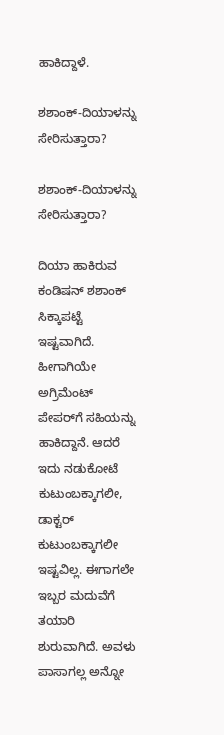ಹಾಕಿದ್ದಾಳೆ.

ಶಶಾಂಕ್-ದಿಯಾಳನ್ನು ಸೇರಿಸುತ್ತಾರಾ?

ಶಶಾಂಕ್-ದಿಯಾಳನ್ನು ಸೇರಿಸುತ್ತಾರಾ?

ದಿಯಾ ಹಾಕಿರುವ ಕಂಡಿಷನ್ ಶಶಾಂಕ್ ಸಿಕ್ಕಾಪಟ್ಟೆ ಇಷ್ಟವಾಗಿದೆ. ಹೀಗಾಗಿಯೇ ಅಗ್ರಿಮೆಂಟ್ ಪೇಪರ್‌ಗೆ ಸಹಿಯನ್ನು ಹಾಕಿದ್ದಾನೆ. ಆದರೆ ಇದು ನಡುಕೋಟೆ ಕುಟುಂಬಕ್ಕಾಗಲೀ, ಡಾಕ್ಟರ್ ಕುಟುಂಬಕ್ಕಾಗಲೀ ಇಷ್ಟವಿಲ್ಲ. ಈಗಾಗಲೇ ಇಬ್ಬರ ಮದುವೆಗೆ ತಯಾರಿ ಶುರುವಾಗಿದೆ. ಅವಳು ಪಾಸಾಗಲ್ಲ ಅನ್ನೋ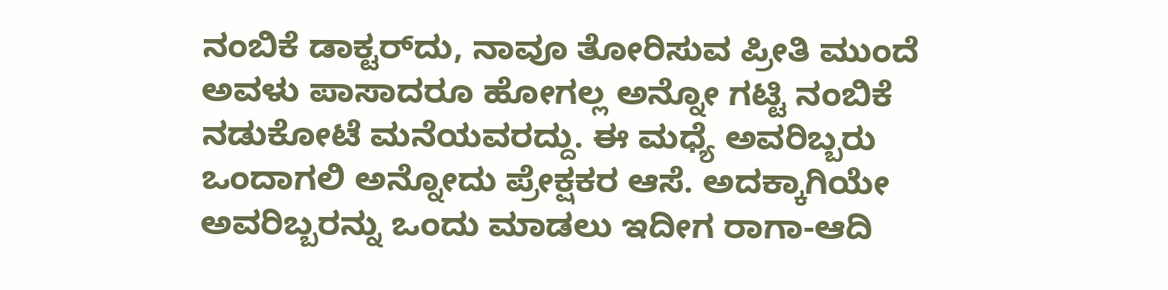ನಂಬಿಕೆ ಡಾಕ್ಟರ್‌ದು, ನಾವೂ ತೋರಿಸುವ ಪ್ರೀತಿ ಮುಂದೆ ಅವಳು ಪಾಸಾದರೂ ಹೋಗಲ್ಲ ಅನ್ನೋ ಗಟ್ಟಿ ನಂಬಿಕೆ ನಡುಕೋಟೆ ಮನೆಯವರದ್ದು. ಈ ಮಧ್ಯೆ ಅವರಿಬ್ಬರು ಒಂದಾಗಲಿ ಅನ್ನೋದು ಪ್ರೇಕ್ಷಕರ ಆಸೆ. ಅದಕ್ಕಾಗಿಯೇ ಅವರಿಬ್ಬರನ್ನು ಒಂದು ಮಾಡಲು ಇದೀಗ ರಾಗಾ-ಆದಿ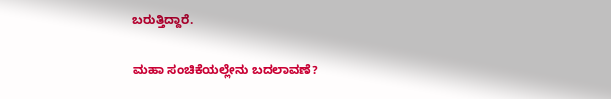ಬರುತ್ತಿದ್ದಾರೆ.

ಮಹಾ ಸಂಚಿಕೆಯಲ್ಲೇನು ಬದಲಾವಣೆ?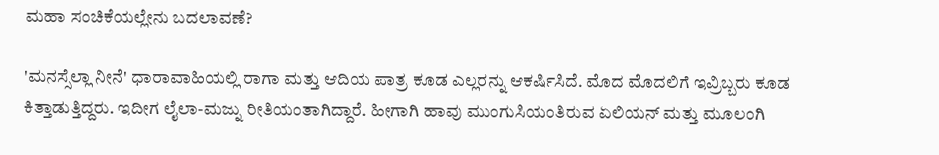ಮಹಾ ಸಂಚಿಕೆಯಲ್ಲೇನು ಬದಲಾವಣೆ?

'ಮನಸ್ಸೆಲ್ಲಾ ನೀನೆ' ಧಾರಾವಾಹಿಯಲ್ಲಿ ರಾಗಾ ಮತ್ತು ಆದಿಯ ಪಾತ್ರ ಕೂಡ ಎಲ್ಲರನ್ನು ಆಕರ್ಷಿಸಿದೆ. ಮೊದ ಮೊದಲಿಗೆ ಇವ್ರಿಬ್ಬರು ಕೂಡ ಕಿತ್ತಾಡುತ್ತಿದ್ದರು. ಇದೀಗ ಲೈಲಾ-ಮಜ್ನು ರೀತಿಯಂತಾಗಿದ್ದಾರೆ. ಹೀಗಾಗಿ ಹಾವು ಮುಂಗುಸಿಯಂತಿರುವ ಏಲಿಯನ್ ಮತ್ತು ಮೂಲಂಗಿ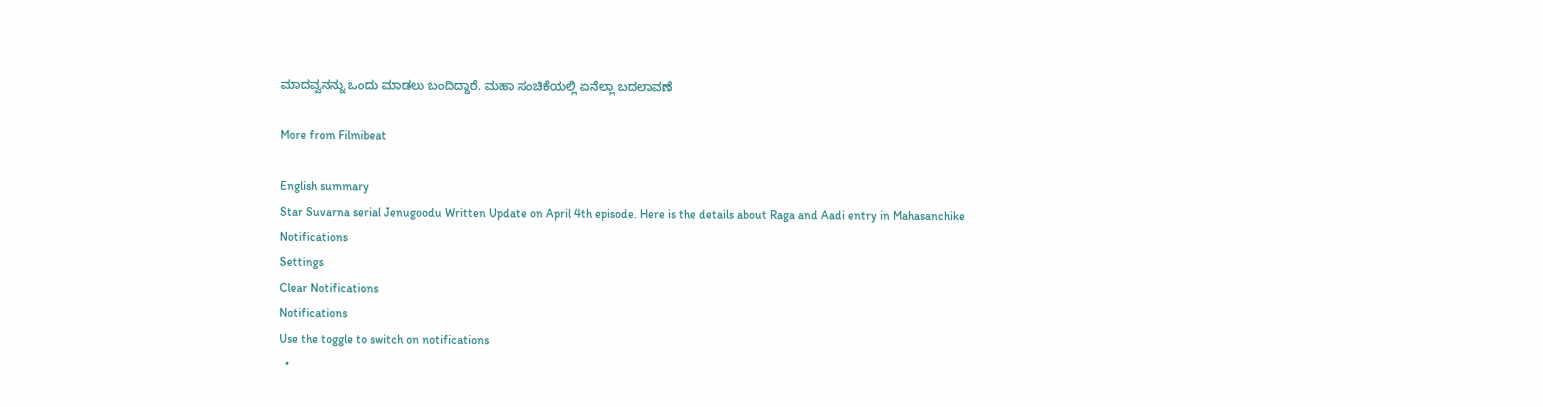ಮಾದವ್ವನನ್ನು ಒಂದು ಮಾಡಲು ಬಂದಿದ್ದಾರೆ. ಮಹಾ ಸಂಚಿಕೆಯಲ್ಲಿ ಏನೆಲ್ಲಾ ಬದಲಾವಣೆ

More from Filmibeat

English summary
Star Suvarna serial Jenugoodu Written Update on April 4th episode. Here is the details about Raga and Aadi entry in Mahasanchike
Notifications
Settings
Clear Notifications
Notifications
Use the toggle to switch on notifications
  •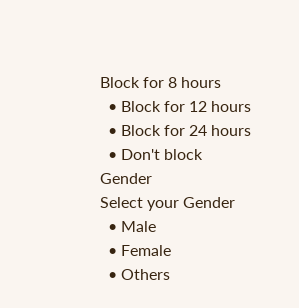Block for 8 hours
  • Block for 12 hours
  • Block for 24 hours
  • Don't block
Gender
Select your Gender
  • Male
  • Female
  • Others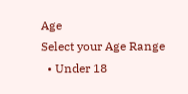Age
Select your Age Range
  • Under 18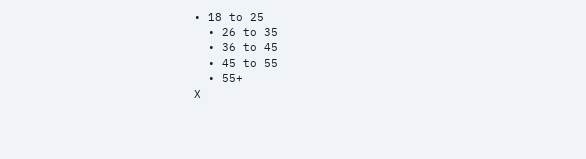• 18 to 25
  • 26 to 35
  • 36 to 45
  • 45 to 55
  • 55+
X